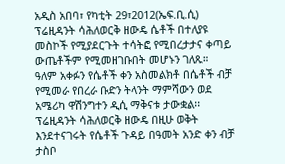አዲስ አበባ፣ የካቲት 29፣2012(ኤፍ.ቢ.ሲ) ፕሬዚዳንት ሳሕለወርቅ ዘውዴ ሴቶች በተለያዩ መስኮች የሚያደርጉት ተሳትፎ የሚበረታታና ቀጣይ ውጤቶችም የሚመዘገቡበት መሆኑን ገለጹ።
ዓለም አቀፉን የሴቶች ቀን አስመልክቶ በሴቶች ብቻ የሚመራ የበረራ ቡድን ትላንት ማምሻውን ወደ አሜሪካ ዋሽንግተን ዲሲ ማቅናቱ ታውቋል፡፡
ፕሬዚዳንት ሳሕለወርቅ ዘውዴ በዚሁ ወቅት እንደተናገሩት የሴቶች ጉዳይ በዓመት አንድ ቀን ብቻ ታስቦ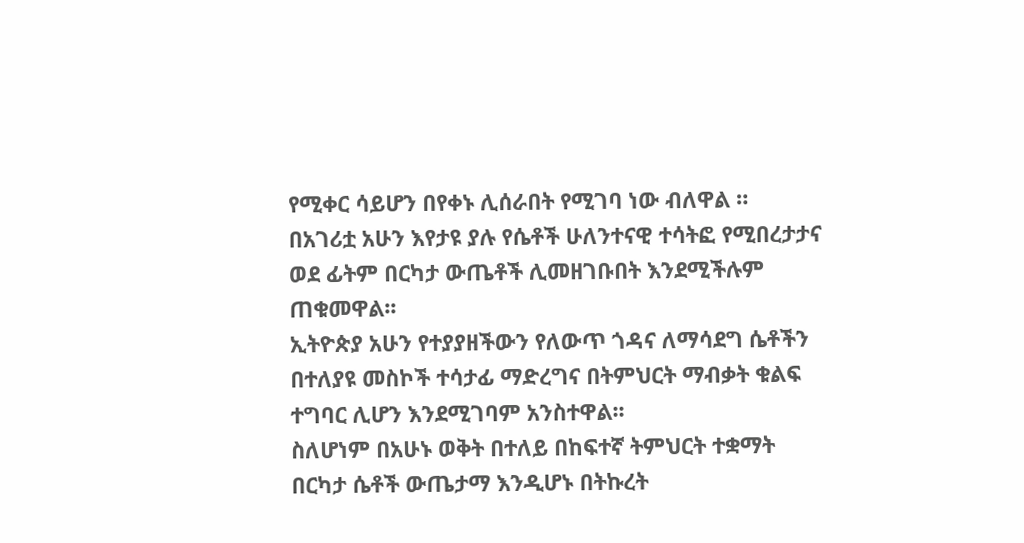የሚቀር ሳይሆን በየቀኑ ሊሰራበት የሚገባ ነው ብለዋል ።
በአገሪቷ አሁን እየታዩ ያሉ የሴቶች ሁለንተናዊ ተሳትፎ የሚበረታታና ወደ ፊትም በርካታ ውጤቶች ሊመዘገቡበት እንደሚችሉም ጠቁመዋል፡፡
ኢትዮጵያ አሁን የተያያዘችውን የለውጥ ጎዳና ለማሳደግ ሴቶችን በተለያዩ መስኮች ተሳታፊ ማድረግና በትምህርት ማብቃት ቁልፍ ተግባር ሊሆን እንደሚገባም አንስተዋል፡፡
ስለሆነም በአሁኑ ወቅት በተለይ በከፍተኛ ትምህርት ተቋማት በርካታ ሴቶች ውጤታማ እንዲሆኑ በትኩረት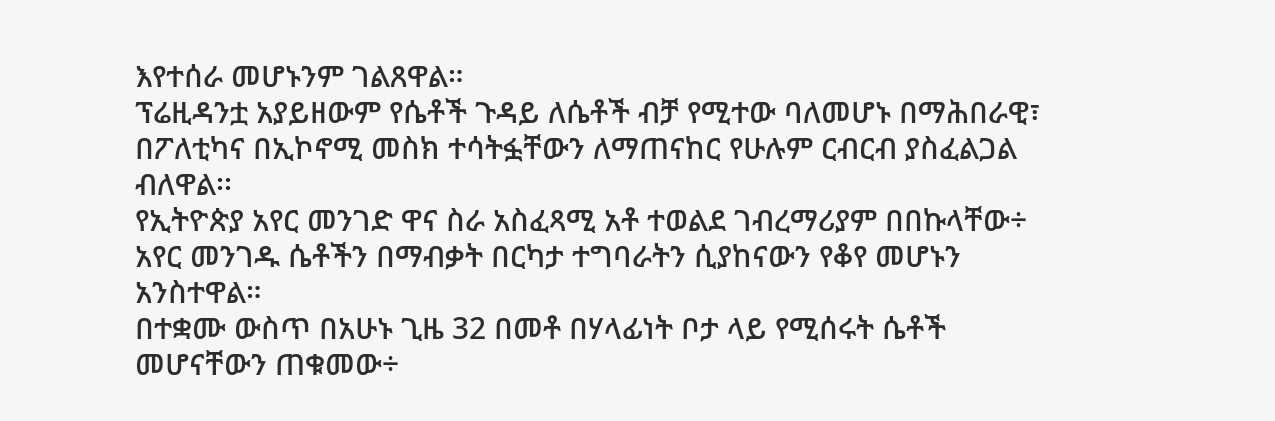እየተሰራ መሆኑንም ገልጸዋል።
ፕሬዚዳንቷ አያይዘውም የሴቶች ጉዳይ ለሴቶች ብቻ የሚተው ባለመሆኑ በማሕበራዊ፣ በፖለቲካና በኢኮኖሚ መስክ ተሳትፏቸውን ለማጠናከር የሁሉም ርብርብ ያስፈልጋል ብለዋል፡፡
የኢትዮጵያ አየር መንገድ ዋና ስራ አስፈጻሚ አቶ ተወልደ ገብረማሪያም በበኩላቸው÷ አየር መንገዱ ሴቶችን በማብቃት በርካታ ተግባራትን ሲያከናውን የቆየ መሆኑን አንስተዋል።
በተቋሙ ውስጥ በአሁኑ ጊዜ 32 በመቶ በሃላፊነት ቦታ ላይ የሚሰሩት ሴቶች መሆናቸውን ጠቁመው÷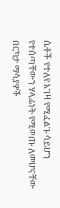ሴቶች የተለየ እገዛ የሚፈልጉ ሳይሆን የተሰጣቸውን ሃላፊነት የሚወጡ ለመሆናቸው በርካታ ማሳያዎች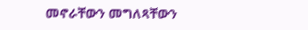መኖራቸውን መግለጻቸውን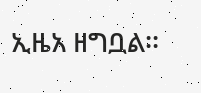ኢዜአ ዘግቧል፡፡